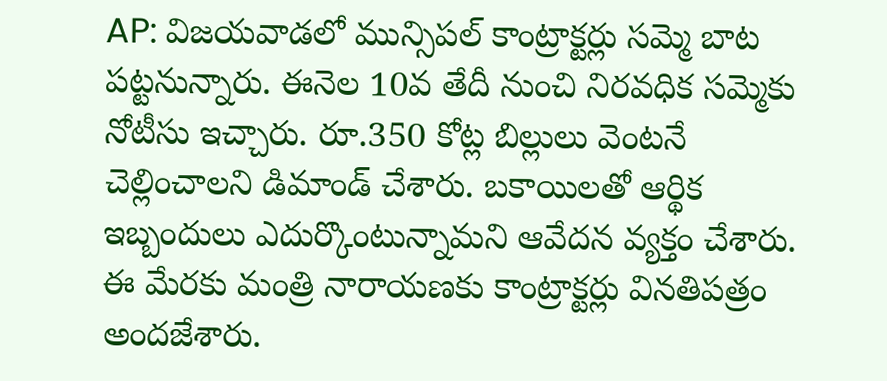AP: విజయవాడలో మున్సిపల్ కాంట్రాక్టర్లు సమ్మె బాట పట్టనున్నారు. ఈనెల 10వ తేదీ నుంచి నిరవధిక సమ్మెకు నోటీసు ఇచ్చారు. రూ.350 కోట్ల బిల్లులు వెంటనే చెల్లించాలని డిమాండ్ చేశారు. బకాయిలతో ఆర్థిక ఇబ్బందులు ఎదుర్కొంటున్నామని ఆవేదన వ్యక్తం చేశారు. ఈ మేరకు మంత్రి నారాయణకు కాంట్రాక్టర్లు వినతిపత్రం అందజేశారు.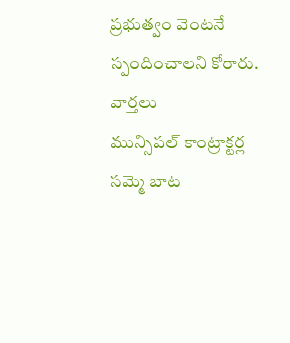ప్రభుత్వం వెంటనే స్పందించాలని కోరారు.
వార్తలు
మున్సిపల్ కాంట్రాక్టర్ల సమ్మె బాట